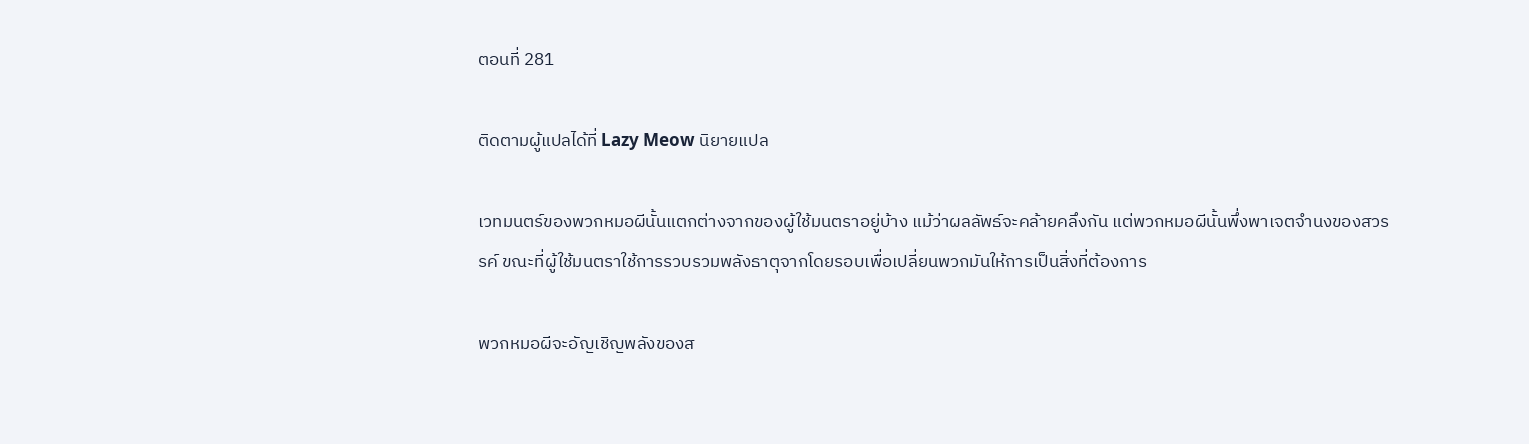ตอนที่ 281

ติดตามผู้แปลได้ที่ Lazy Meow นิยายแปล

เวทมนตร์ของพวกหมอผีนั้นแตกต่างจากของผู้ใช้มนตราอยู่บ้าง แม้ว่าผลลัพธ์จะคล้ายคลึงกัน แต่พวกหมอผีนั้นพึ่งพาเจตจำนงของสวรรค์ ขณะที่ผู้ใช้มนตราใช้การรวบรวมพลังธาตุจากโดยรอบเพื่อเปลี่ยนพวกมันให้การเป็นสิ่งที่ต้องการ

พวกหมอผีจะอัญเชิญพลังของส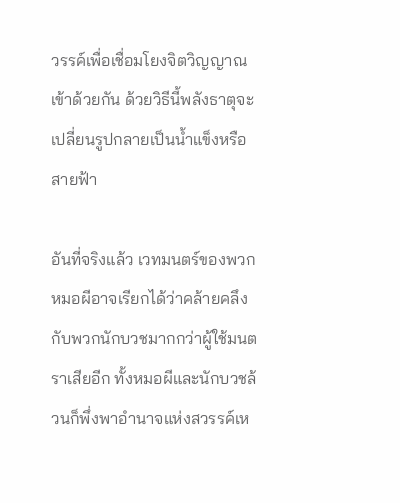วรรค์เพื่อเชื่อมโยงจิตวิญญาณเข้าด้วยกัน ด้วยวิธีนี้พลังธาตุจะเปลี่ยนรูปกลายเป็นน้ำแข็งหรือสายฟ้า

อันที่จริงแล้ว เวทมนตร์ของพวกหมอผีอาจเรียกได้ว่าคล้ายคลึงกับพวกนักบวชมากกว่าผู้ใช้มนตราเสียอีก ทั้งหมอผีและนักบวชล้วนก็พึ่งพาอำนาจแห่งสวรรค์เห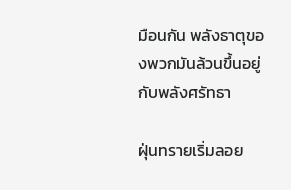มือนกัน พลังธาตุของพวกมันล้วนขึ้นอยู่กับพลังศรัทธา

ฝุ่นทรายเริ่มลอย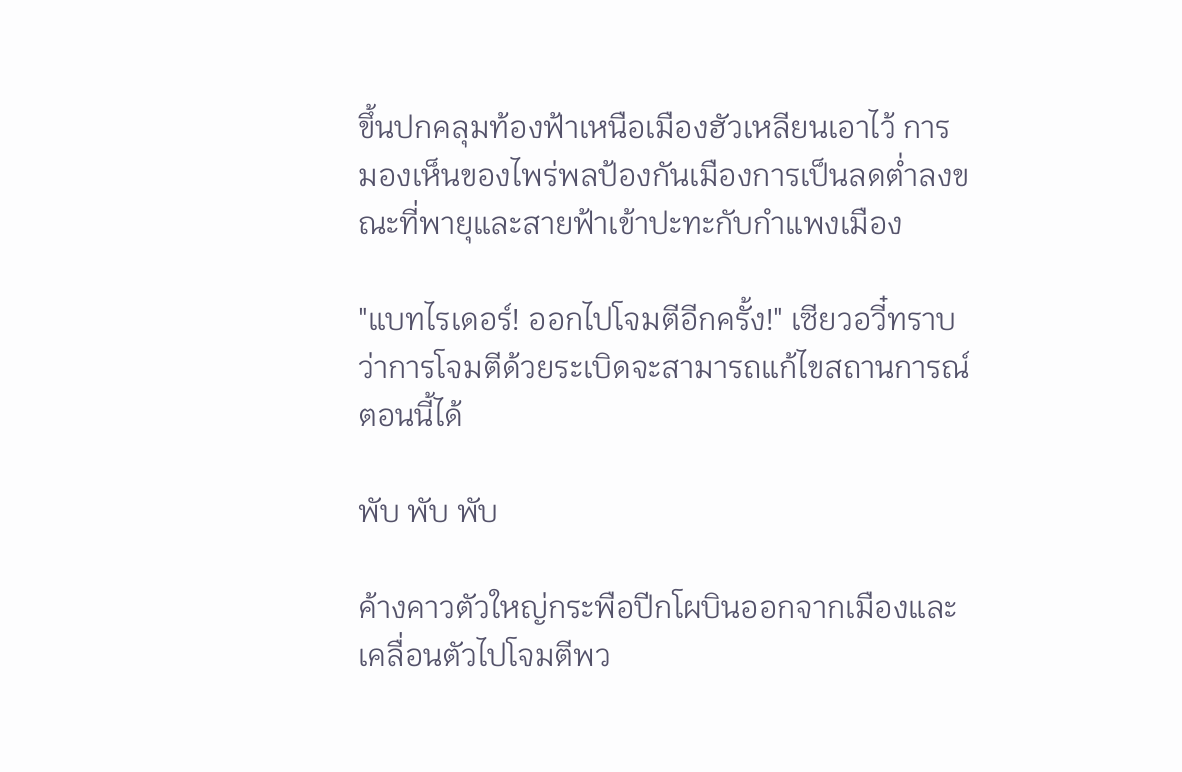ขึ้นปกคลุมท้องฟ้าเหนือเมืองฮัวเหลียนเอาไว้ การมองเห็นของไพร่พลป้องกันเมืองการเป็นลดต่ำลงขณะที่พายุและสายฟ้าเข้าปะทะกับกำแพงเมือง

"แบทไรเดอร์! ออกไปโจมตีอีกครั้ง!" เซียวอวี๋ทราบว่าการโจมตีด้วยระเบิดจะสามารถแก้ไขสถานการณ์ตอนนี้ได้

พับ พับ พับ

ค้างคาวตัวใหญ่กระพือปีกโผบินออกจากเมืองและเคลื่อนตัวไปโจมตีพว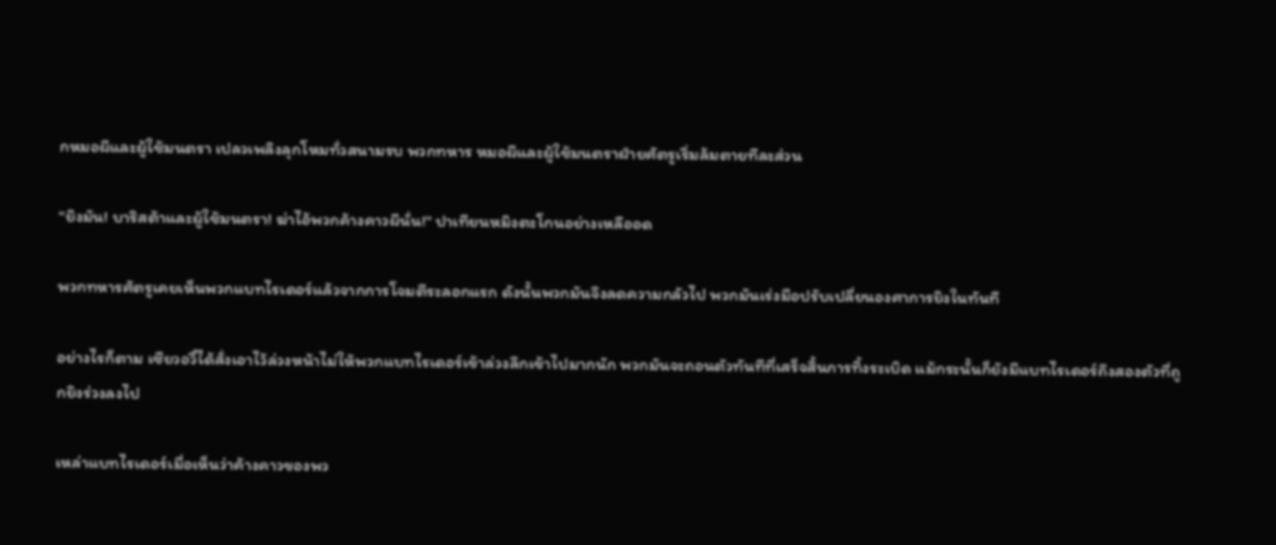กหมอผีและผู้ใช้มนตรา เปลวเพลิงลุกโหมทั่วสนามรบ พวกทหาร หมอผีและผู้ใช้มนตราฝ่ายศัตรูเริ่มล้มตายทีละส่วน

"ยิงมัน! บาริสต้าและผู้ใช้มนตรา! ฆ่าไอ้พวกค้างคาวผีนั่น!" ปาเทียนหมิงตะโกนอย่างเหลืออด

พวกทหารศัตรูเคยเห็นพวกแบทไรเดอร์แล้วจากการโจมตีระลอกแรก ดังนั้นพวกมันจึงลดความกลัวไป พวกมันเร่งมือปรับเปลี่ยนองศาการยิงในทันที

อย่างไรก็ตาม เซียวอวี๋ได้สั่งเอาไว้ล่วงหน้าไม่ให้พวกแบทไรเดอร์เข้าล่วงลึกเข้าไปมากนัก พวกมันจะถอนตัวทันทีที่เสร็จสิ้นการทิ้งระเบิด แม้กระนั้นก็ยังมีแบทไรเดอร์ถึงสองตัวที่ถูกยิงร่วงลงไป

เหล่าแบทไรเดอร์เมื่อเห็นว่าค้างคาวของพว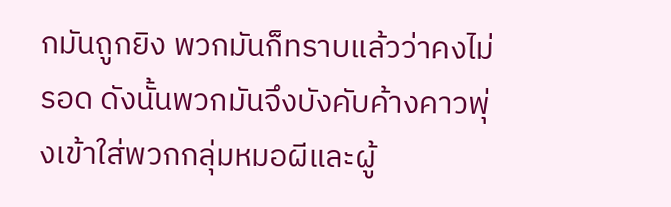กมันถูกยิง พวกมันก็ทราบแล้วว่าคงไม่รอด ดังนั้นพวกมันจึงบังคับค้างคาวพุ่งเข้าใส่พวกกลุ่มหมอผีและผู้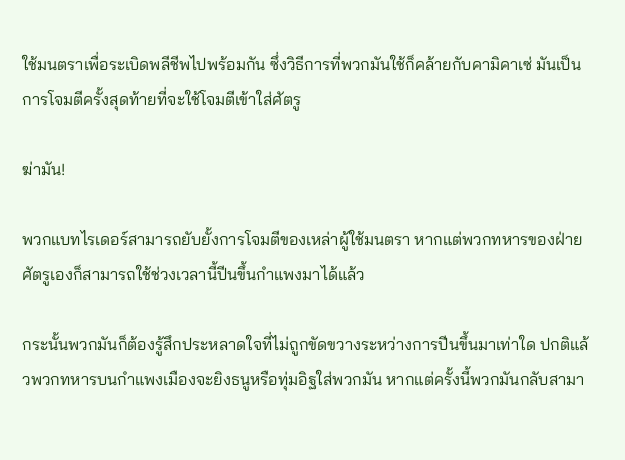ใช้มนตราเพื่อระเบิดพลีชีพไปพร้อมกัน ซึ่งวิธีการที่พวกมันใช้ก็คล้ายกับคามิคาเซ่ มันเป็นการโจมตีครั้งสุดท้ายที่จะใช้โจมตีเข้าใส่ศัตรู

ฆ่ามัน!

พวกแบทไรเดอร์สามารถยับยั้งการโจมตีของเหล่าผู้ใช้มนตรา หากแต่พวกทหารของฝ่ายศัตรูเองก็สามารถใช้ช่วงเวลานี้ปีนขึ้นกำแพงมาได้แล้ว

กระนั้นพวกมันก็ต้องรู้สึกประหลาดใจที่ไม่ถูกขัดขวางระหว่างการปีนขึ้นมาเท่าใด ปกติแล้วพวกทหารบนกำแพงเมืองจะยิงธนูหรือทุ่มอิฐใส่พวกมัน หากแต่ครั้งนี้พวกมันกลับสามา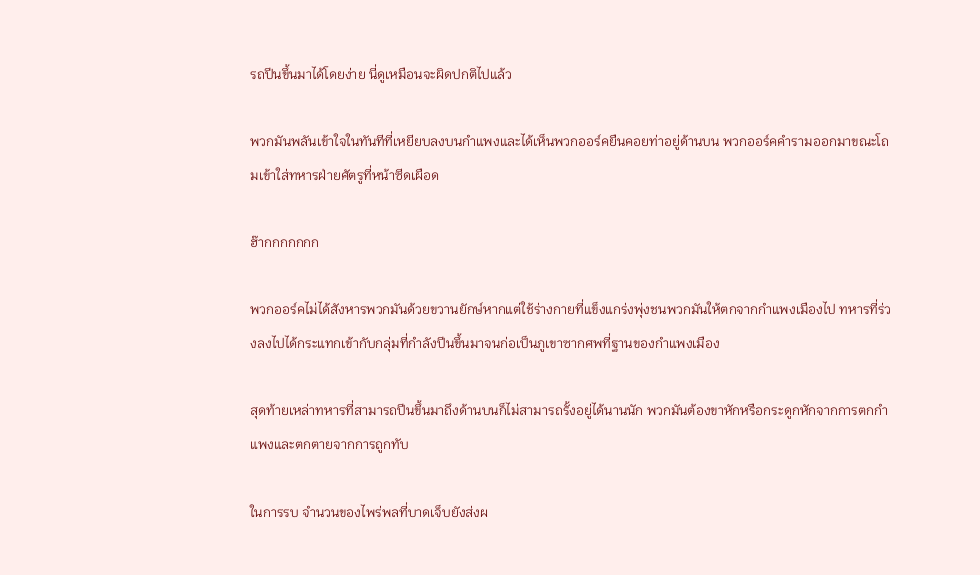รถปีนขึ้นมาได้โดยง่าย นี่ดูเหมือนจะผิดปกติไปแล้ว

พวกมันพลันเข้าใจในทันทีที่เหยียบลงบนกำแพงและได้เห็นพวกออร์คยืนคอยท่าอยู่ด้านบน พวกออร์คคำรามออกมาขณะโถมเข้าใส่ทหารฝ่ายศัตรูที่หน้าซีดเผือด

ฮ๊ากกกกกกก

พวกออร์คไม่ได้สังหารพวกมันด้วยขวานยักษ์หากแต่ใช้ร่างกายที่แข็งแกร่งพุ่งชนพวกมันให้ตกจากกำแพงเมืองไป ทหารที่ร่วงลงไปได้กระแทกเข้ากับกลุ่มที่กำลังปีนขึ้นมาจนก่อเป็นภูเขาซากศพที่ฐานของกำแพงเมือง

สุดท้ายเหล่าทหารที่สามารถปีนขึ้นมาถึงด้านบนก็ไม่สามารถรั้งอยู่ได้นานนัก พวกมันต้องขาหักหรือกระดูกหักจากการตกกำแพงและตกตายจากการถูกทับ

ในการรบ จำนวนของไพร่พลที่บาดเจ็บยังส่งผ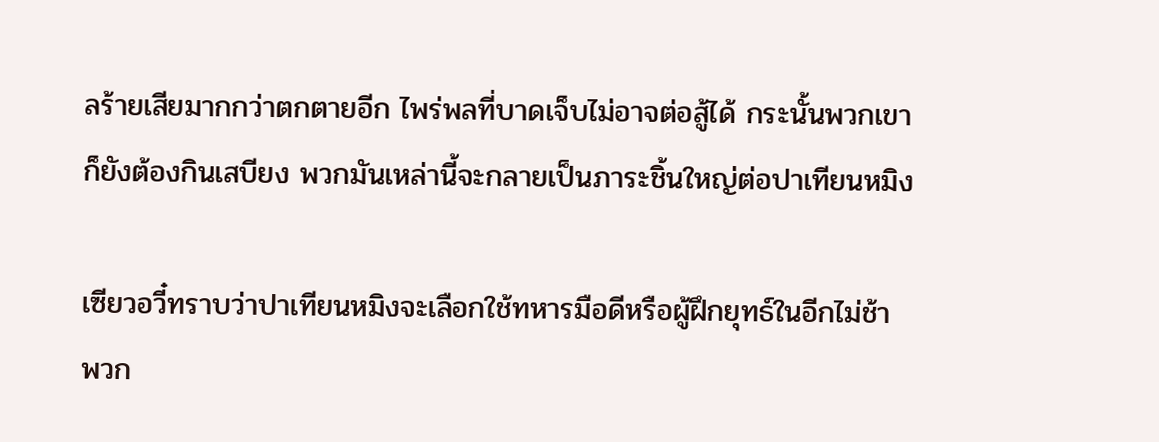ลร้ายเสียมากกว่าตกตายอีก ไพร่พลที่บาดเจ็บไม่อาจต่อสู้ได้ กระนั้นพวกเขาก็ยังต้องกินเสบียง พวกมันเหล่านี้จะกลายเป็นภาระชิ้นใหญ่ต่อปาเทียนหมิง

เซียวอวี๋ทราบว่าปาเทียนหมิงจะเลือกใช้ทหารมือดีหรือผู้ฝึกยุทธ์ในอีกไม่ช้า พวก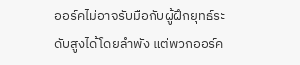ออร์คไม่อาจรับมือกับผู้ฝึกยุทธ์ระดับสูงได้โดยลำพัง แต่พวกออร์ค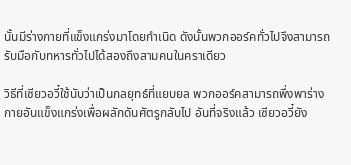นั้นมีร่างกายที่แข็งแกร่งมาโดยกำเนิด ดังนั้นพวกออร์คทั่วไปจึงสามารถรับมือกับทหารทั่วไปได้สองถึงสามคนในคราเดียว

วิธีที่เซียวอวี๋ใช้นับว่าเป็นกลยุทธ์ที่แยบยล พวกออร์คสามารถพึ่งพาร่างกายอันแข็งแกร่งเพื่อผลักดันศัตรูกลับไป อันที่จริงแล้ว เซียวอวี๋ยัง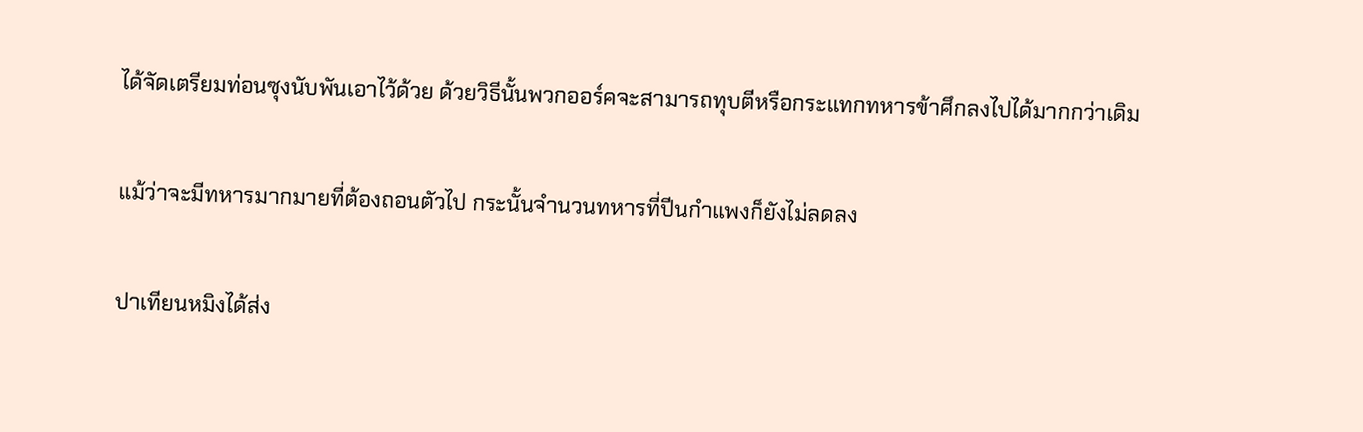ได้จัดเตรียมท่อนซุงนับพันเอาไว้ด้วย ด้วยวิธีนั้นพวกออร์คจะสามารถทุบตีหรือกระแทกทหารข้าศึกลงไปได้มากกว่าเดิม

แม้ว่าจะมีทหารมากมายที่ต้องถอนตัวไป กระนั้นจำนวนทหารที่ปีนกำแพงก็ยังไม่ลดลง

ปาเทียนหมิงได้ส่ง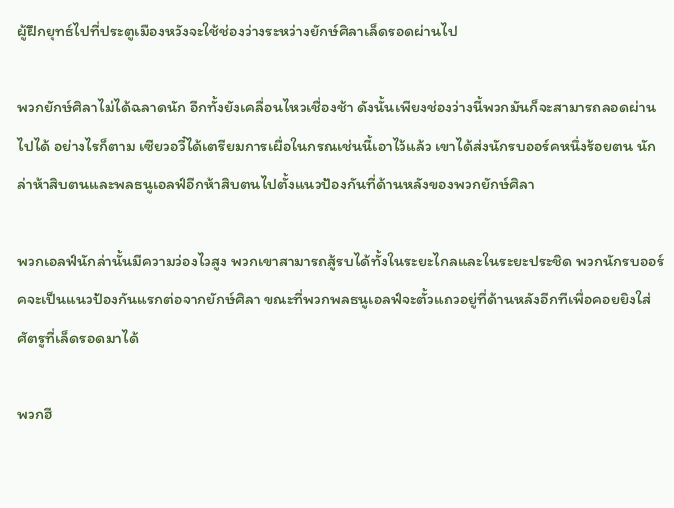ผู้ฝึกยุทธ์ไปที่ประตูเมืองหวังจะใช้ช่องว่างระหว่างยักษ์ศิลาเล็ดรอดผ่านไป

พวกยักษ์ศิลาไม่ได้ฉลาดนัก อีกทั้งยังเคลื่อนไหวเชื่องช้า ดังนั้นเพียงช่องว่างนี้พวกมันก็จะสามารถลอดผ่านไปได้ อย่างไรก็ตาม เซียวอวี๋ได้เตรียมการเผื่อในกรณเช่นนี้เอาไว้แล้ว เขาได้ส่งนักรบออร์คหนึ่งร้อยตน นักล่าห้าสิบตนและพลธนูเอลฟ์อีกห้าสิบตนไปตั้งแนวป้องกันที่ด้านหลังของพวกยักษ์ศิลา

พวกเอลฟ์นักล่านั้นมีความว่องไวสูง พวกเขาสามารถสู้รบได้ทั้งในระยะไกลและในระยะประชิด พวกนักรบออร์คจะเป็นแนวป้องกันแรกต่อจากยักษ์ศิลา ขณะที่พวกพลธนูเอลฟ์จะตั้วแถวอยู่ที่ด้านหลังอีกทีเพื่อคอยยิงใส่ศัตรูที่เล็ดรอดมาได้

พวกฮี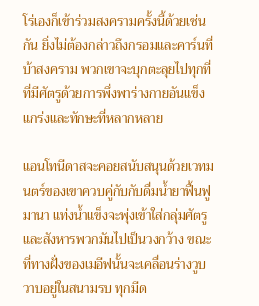โร่เองก็เข้าร่วมสงครามครั้งนี้ด้วยเช่นกัน ยิ่งไม่ต้องกล่าวถึงกรอมและคาร์นที่บ้าสงคราม พวกเขาจะบุกตะลุยไปทุกที่ที่มีศัตรูด้วยการพึ่งพาร่างกายอันแข็งแกร่งและทักษะที่หลากหลาย

แอนโทนีดาสจะคอยสนับสนุนด้วยเวทมนตร์ของเขาควบคู่กับกับดื่มน้ำยาฟื้นฟูมานา แท่งน้ำแข็งจะพุ่งเข้าใส่กลุ่มศัตรูและสังหารพวกมันไปเป็นวงกว้าง ขณะที่ทางฝั่งของเมอีฟนั้นจะเคลื่อนร่างวูบวาบอยู่ในสนามรบ ทุกมีด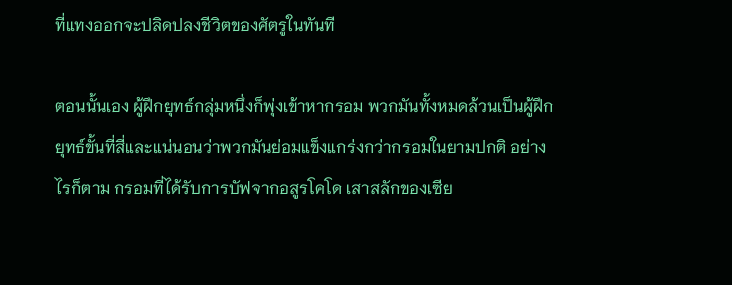ที่แทงออกจะปลิดปลงชีวิตของศัตรูในทันที

ตอนนั้นเอง ผู้ฝึกยุทธ์กลุ่มหนึ่งก็พุ่งเข้าหากรอม พวกมันทั้งหมดล้วนเป็นผู้ฝึกยุทธ์ขั้นที่สี่และแน่นอนว่าพวกมันย่อมแข็งแกร่งกว่ากรอมในยามปกติ อย่างไรก็ตาม กรอมที่ได้รับการบัฟจากอสูรโคโด เสาสลักของเซีย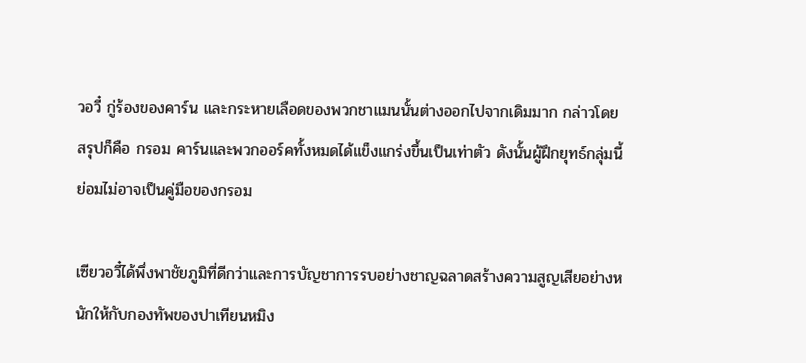วอวี๋ กู่ร้องของคาร์น และกระหายเลือดของพวกชาแมนนั้นต่างออกไปจากเดิมมาก กล่าวโดยสรุปก็คือ กรอม คาร์นและพวกออร์คทั้งหมดได้แข็งแกร่งขึ้นเป็นเท่าตัว ดังนั้นผู้ฝึกยุทธ์กลุ่มนี้ย่อมไม่อาจเป็นคู่มือของกรอม

เซียวอวี๋ได้พึ่งพาชัยภูมิที่ดีกว่าและการบัญชาการรบอย่างชาญฉลาดสร้างความสูญเสียอย่างหนักให้กับกองทัพของปาเทียนหมิง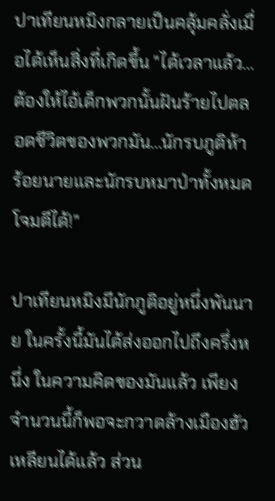ปาเทียนหมิงกลายเป็นคลุ้มคลั่งเมื่อได้เห็นสิ่งที่เกิดขึ้น "ได้เวลาแล้ว...ต้องให้ไอ้เด็กพวกนั้นฝันร้ายไปตลอดชีวิตของพวกมัน...นักรบภูติห้าร้อยนายและนักรบหมาป่าทั้งหมด โจมตีได้!"

ปาเทียนหมิงมีนักภูติอยู่หนึ่งพันนาย ในครั้งนี้มันได้ส่งออกไปถึงครึ่งหนึ่ง ในความคิดของมันแล้ว เพียงจำนวนนี้ก็พอจะกวาดล้างเมืองฮัวเหลียนได้แล้ว ส่วน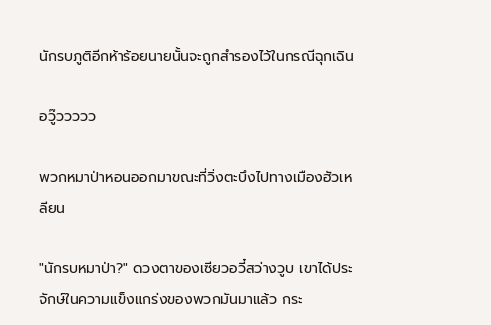นักรบภูติอีกห้าร้อยนายนั้นจะถูกสำรองไว้ในกรณีฉุกเฉิน

อวู๊ววววว

พวกหมาป่าหอนออกมาขณะที่วิ่งตะบึงไปทางเมืองฮัวเหลียน

"นักรบหมาป่า?" ดวงตาของเซียวอวี๋สว่างวูบ เขาได้ประจักษ์ในความแข็งแกร่งของพวกมันมาแล้ว กระ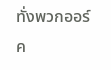ทั่งพวกออร์ค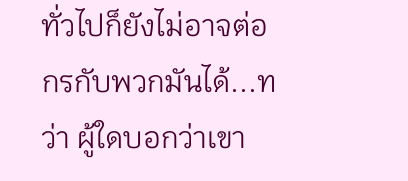ทั่วไปก็ยังไม่อาจต่อกรกับพวกมันได้...ทว่า ผู้ใดบอกว่าเขา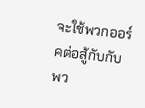จะใช้พวกออร์คต่อสู้กับกับพว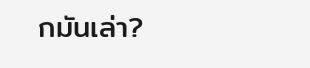กมันเล่า?